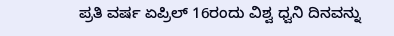ಪ್ರತಿ ವರ್ಷ ಏಪ್ರಿಲ್ 16ರಂದು ವಿಶ್ವ ಧ್ವನಿ ದಿನವನ್ನು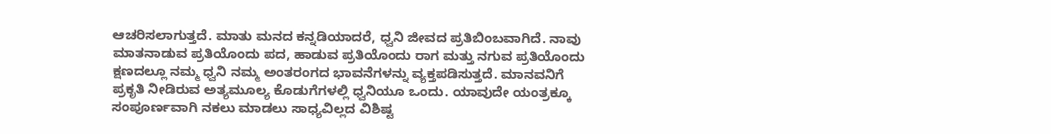ಆಚರಿಸಲಾಗುತ್ತದೆ. ಮಾತು ಮನದ ಕನ್ನಡಿಯಾದರೆ, ಧ್ವನಿ ಜೀವದ ಪ್ರತಿಬಿಂಬವಾಗಿದೆ. ನಾವು ಮಾತನಾಡುವ ಪ್ರತಿಯೊಂದು ಪದ, ಹಾಡುವ ಪ್ರತಿಯೊಂದು ರಾಗ ಮತ್ತು ನಗುವ ಪ್ರತಿಯೊಂದು ಕ್ಷಣದಲ್ಲೂ ನಮ್ಮ ಧ್ವನಿ ನಮ್ಮ ಅಂತರಂಗದ ಭಾವನೆಗಳನ್ನು ವ್ಯಕ್ತಪಡಿಸುತ್ತದೆ. ಮಾನವನಿಗೆ ಪ್ರಕೃತಿ ನೀಡಿರುವ ಅತ್ಯಮೂಲ್ಯ ಕೊಡುಗೆಗಳಲ್ಲಿ ಧ್ವನಿಯೂ ಒಂದು. ಯಾವುದೇ ಯಂತ್ರಕ್ಕೂ ಸಂಪೂರ್ಣವಾಗಿ ನಕಲು ಮಾಡಲು ಸಾಧ್ಯವಿಲ್ಲದ ವಿಶಿಷ್ಟ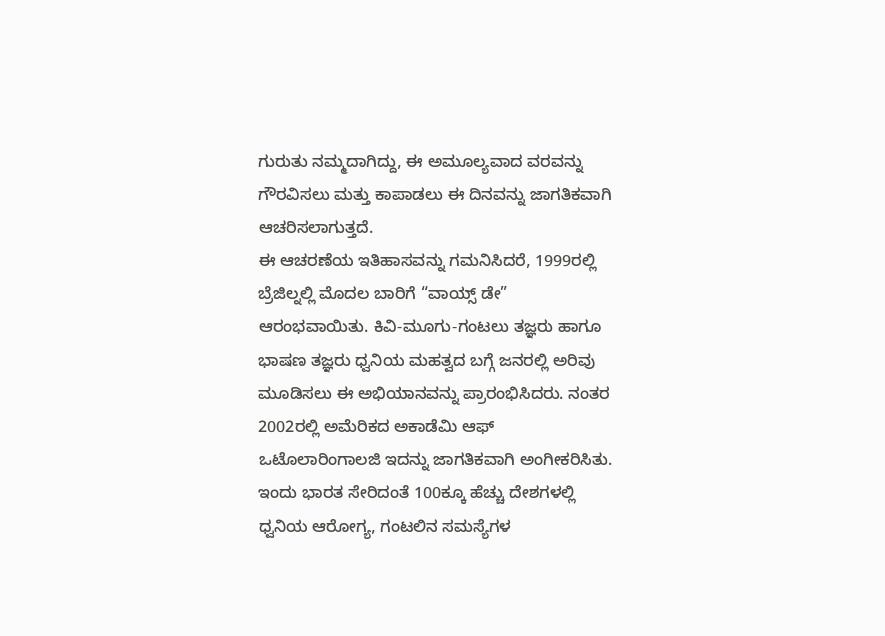ಗುರುತು ನಮ್ಮದಾಗಿದ್ದು, ಈ ಅಮೂಲ್ಯವಾದ ವರವನ್ನು ಗೌರವಿಸಲು ಮತ್ತು ಕಾಪಾಡಲು ಈ ದಿನವನ್ನು ಜಾಗತಿಕವಾಗಿ ಆಚರಿಸಲಾಗುತ್ತದೆ.
ಈ ಆಚರಣೆಯ ಇತಿಹಾಸವನ್ನು ಗಮನಿಸಿದರೆ, 1999ರಲ್ಲಿ ಬ್ರೆಜಿಲ್ನಲ್ಲಿ ಮೊದಲ ಬಾರಿಗೆ “ವಾಯ್ಸ್ ಡೇ” ಆರಂಭವಾಯಿತು. ಕಿವಿ-ಮೂಗು-ಗಂಟಲು ತಜ್ಞರು ಹಾಗೂ ಭಾಷಣ ತಜ್ಞರು ಧ್ವನಿಯ ಮಹತ್ವದ ಬಗ್ಗೆ ಜನರಲ್ಲಿ ಅರಿವು ಮೂಡಿಸಲು ಈ ಅಭಿಯಾನವನ್ನು ಪ್ರಾರಂಭಿಸಿದರು. ನಂತರ 2002ರಲ್ಲಿ ಅಮೆರಿಕದ ಅಕಾಡೆಮಿ ಆಫ್ ಒಟೊಲಾರಿಂಗಾಲಜಿ ಇದನ್ನು ಜಾಗತಿಕವಾಗಿ ಅಂಗೀಕರಿಸಿತು. ಇಂದು ಭಾರತ ಸೇರಿದಂತೆ 100ಕ್ಕೂ ಹೆಚ್ಚು ದೇಶಗಳಲ್ಲಿ ಧ್ವನಿಯ ಆರೋಗ್ಯ, ಗಂಟಲಿನ ಸಮಸ್ಯೆಗಳ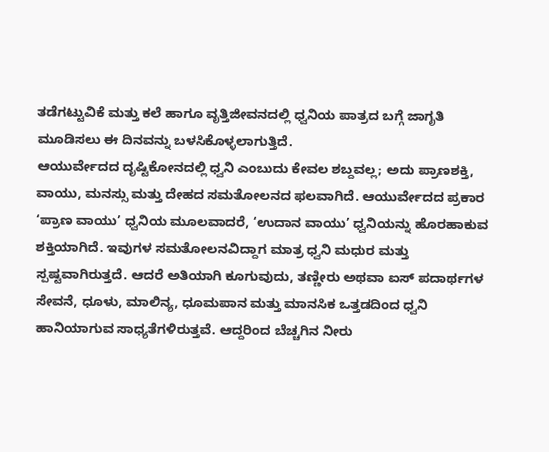ತಡೆಗಟ್ಟುವಿಕೆ ಮತ್ತು ಕಲೆ ಹಾಗೂ ವೃತ್ತಿಜೀವನದಲ್ಲಿ ಧ್ವನಿಯ ಪಾತ್ರದ ಬಗ್ಗೆ ಜಾಗೃತಿ ಮೂಡಿಸಲು ಈ ದಿನವನ್ನು ಬಳಸಿಕೊಳ್ಳಲಾಗುತ್ತಿದೆ.
ಆಯುರ್ವೇದದ ದೃಷ್ಟಿಕೋನದಲ್ಲಿ ಧ್ವನಿ ಎಂಬುದು ಕೇವಲ ಶಬ್ದವಲ್ಲ; ಅದು ಪ್ರಾಣಶಕ್ತಿ, ವಾಯು, ಮನಸ್ಸು ಮತ್ತು ದೇಹದ ಸಮತೋಲನದ ಫಲವಾಗಿದೆ. ಆಯುರ್ವೇದದ ಪ್ರಕಾರ ‘ಪ್ರಾಣ ವಾಯು’ ಧ್ವನಿಯ ಮೂಲವಾದರೆ, ‘ಉದಾನ ವಾಯು’ ಧ್ವನಿಯನ್ನು ಹೊರಹಾಕುವ ಶಕ್ತಿಯಾಗಿದೆ. ಇವುಗಳ ಸಮತೋಲನವಿದ್ದಾಗ ಮಾತ್ರ ಧ್ವನಿ ಮಧುರ ಮತ್ತು ಸ್ಪಷ್ಟವಾಗಿರುತ್ತದೆ. ಆದರೆ ಅತಿಯಾಗಿ ಕೂಗುವುದು, ತಣ್ಣೀರು ಅಥವಾ ಐಸ್ ಪದಾರ್ಥಗಳ ಸೇವನೆ, ಧೂಳು, ಮಾಲಿನ್ಯ, ಧೂಮಪಾನ ಮತ್ತು ಮಾನಸಿಕ ಒತ್ತಡದಿಂದ ಧ್ವನಿ ಹಾನಿಯಾಗುವ ಸಾಧ್ಯತೆಗಳಿರುತ್ತವೆ. ಆದ್ದರಿಂದ ಬೆಚ್ಚಗಿನ ನೀರು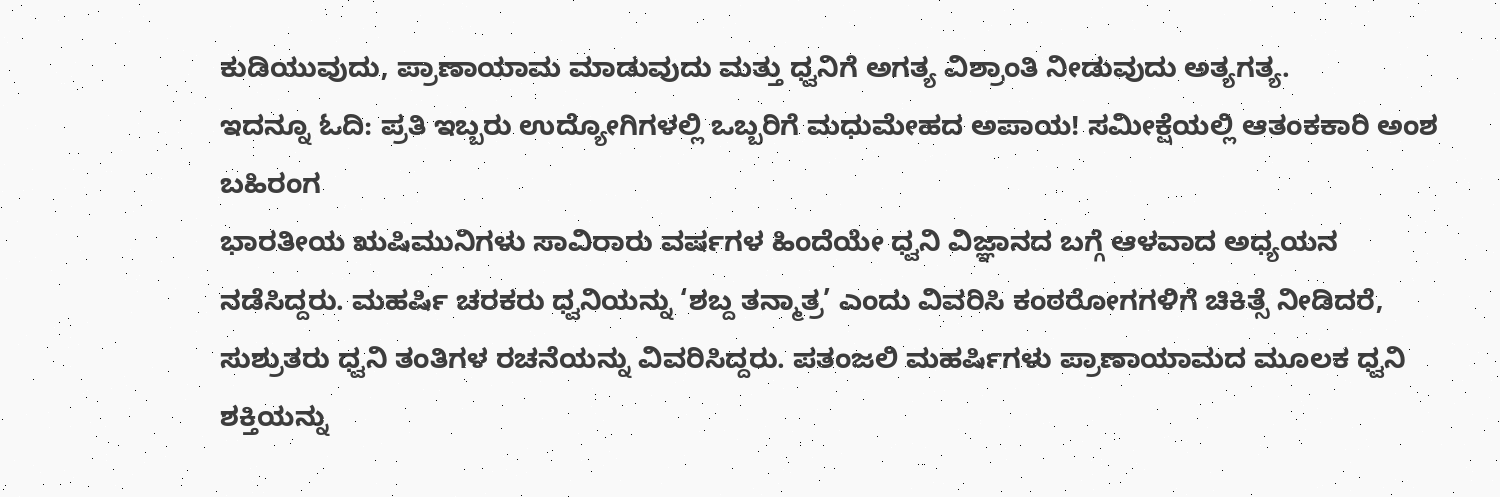ಕುಡಿಯುವುದು, ಪ್ರಾಣಾಯಾಮ ಮಾಡುವುದು ಮತ್ತು ಧ್ವನಿಗೆ ಅಗತ್ಯ ವಿಶ್ರಾಂತಿ ನೀಡುವುದು ಅತ್ಯಗತ್ಯ.
ಇದನ್ನೂ ಓದಿ: ಪ್ರತಿ ಇಬ್ಬರು ಉದ್ಯೋಗಿಗಳಲ್ಲಿ ಒಬ್ಬರಿಗೆ ಮಧುಮೇಹದ ಅಪಾಯ! ಸಮೀಕ್ಷೆಯಲ್ಲಿ ಆತಂಕಕಾರಿ ಅಂಶ ಬಹಿರಂಗ
ಭಾರತೀಯ ಋಷಿಮುನಿಗಳು ಸಾವಿರಾರು ವರ್ಷಗಳ ಹಿಂದೆಯೇ ಧ್ವನಿ ವಿಜ್ಞಾನದ ಬಗ್ಗೆ ಆಳವಾದ ಅಧ್ಯಯನ ನಡೆಸಿದ್ದರು. ಮಹರ್ಷಿ ಚರಕರು ಧ್ವನಿಯನ್ನು ‘ಶಬ್ದ ತನ್ಮಾತ್ರ’ ಎಂದು ವಿವರಿಸಿ ಕಂಠರೋಗಗಳಿಗೆ ಚಿಕಿತ್ಸೆ ನೀಡಿದರೆ, ಸುಶ್ರುತರು ಧ್ವನಿ ತಂತಿಗಳ ರಚನೆಯನ್ನು ವಿವರಿಸಿದ್ದರು. ಪತಂಜಲಿ ಮಹರ್ಷಿಗಳು ಪ್ರಾಣಾಯಾಮದ ಮೂಲಕ ಧ್ವನಿ ಶಕ್ತಿಯನ್ನು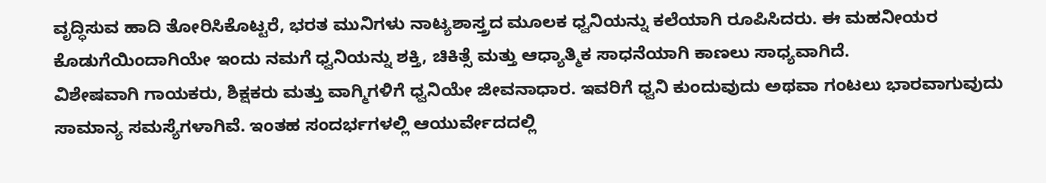ವೃದ್ಧಿಸುವ ಹಾದಿ ತೋರಿಸಿಕೊಟ್ಟರೆ, ಭರತ ಮುನಿಗಳು ನಾಟ್ಯಶಾಸ್ತ್ರದ ಮೂಲಕ ಧ್ವನಿಯನ್ನು ಕಲೆಯಾಗಿ ರೂಪಿಸಿದರು. ಈ ಮಹನೀಯರ ಕೊಡುಗೆಯಿಂದಾಗಿಯೇ ಇಂದು ನಮಗೆ ಧ್ವನಿಯನ್ನು ಶಕ್ತಿ, ಚಿಕಿತ್ಸೆ ಮತ್ತು ಆಧ್ಯಾತ್ಮಿಕ ಸಾಧನೆಯಾಗಿ ಕಾಣಲು ಸಾಧ್ಯವಾಗಿದೆ.
ವಿಶೇಷವಾಗಿ ಗಾಯಕರು, ಶಿಕ್ಷಕರು ಮತ್ತು ವಾಗ್ಮಿಗಳಿಗೆ ಧ್ವನಿಯೇ ಜೀವನಾಧಾರ. ಇವರಿಗೆ ಧ್ವನಿ ಕುಂದುವುದು ಅಥವಾ ಗಂಟಲು ಭಾರವಾಗುವುದು ಸಾಮಾನ್ಯ ಸಮಸ್ಯೆಗಳಾಗಿವೆ. ಇಂತಹ ಸಂದರ್ಭಗಳಲ್ಲಿ ಆಯುರ್ವೇದದಲ್ಲಿ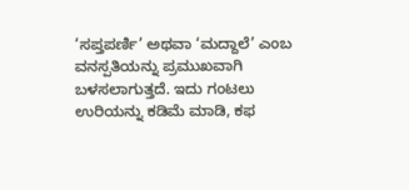‘ಸಪ್ತಪರ್ಣಿ’ ಅಥವಾ ‘ಮದ್ದಾಲೆ’ ಎಂಬ ವನಸ್ಪತಿಯನ್ನು ಪ್ರಮುಖವಾಗಿ ಬಳಸಲಾಗುತ್ತದೆ. ಇದು ಗಂಟಲು ಉರಿಯನ್ನು ಕಡಿಮೆ ಮಾಡಿ, ಕಫ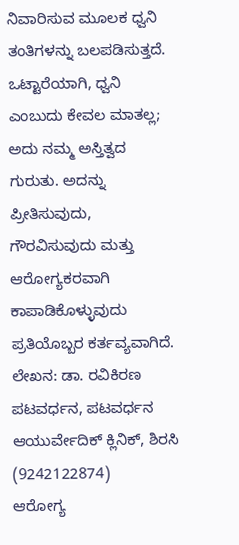ನಿವಾರಿಸುವ ಮೂಲಕ ಧ್ವನಿ ತಂತಿಗಳನ್ನು ಬಲಪಡಿಸುತ್ತದೆ. ಒಟ್ಟಾರೆಯಾಗಿ, ಧ್ವನಿ ಎಂಬುದು ಕೇವಲ ಮಾತಲ್ಲ; ಅದು ನಮ್ಮ ಅಸ್ತಿತ್ವದ ಗುರುತು. ಅದನ್ನು ಪ್ರೀತಿಸುವುದು, ಗೌರವಿಸುವುದು ಮತ್ತು ಆರೋಗ್ಯಕರವಾಗಿ ಕಾಪಾಡಿಕೊಳ್ಳುವುದು ಪ್ರತಿಯೊಬ್ಬರ ಕರ್ತವ್ಯವಾಗಿದೆ.
ಲೇಖನ: ಡಾ. ರವಿಕಿರಣ ಪಟವರ್ಧನ, ಪಟವರ್ಧನ ಆಯುರ್ವೇದಿಕ್ ಕ್ಲಿನಿಕ್, ಶಿರಸಿ (9242122874)
ಆರೋಗ್ಯ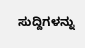ಸುದ್ದಿಗಳನ್ನು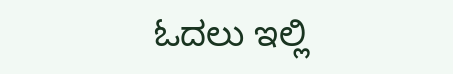ಓದಲು ಇಲ್ಲಿ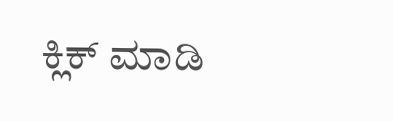ಕ್ಲಿಕ್ ಮಾಡಿ